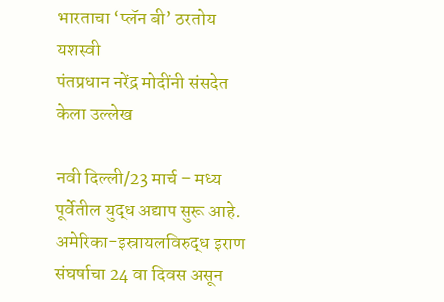भारताचा ‘प्लॅन बी’ ठरतोय यशस्वी
पंतप्रधान नरेंद्र मोदींनी संसदेत केला उल्लेख

नवी दिल्ली/23 मार्च – मध्य पूर्वेतील युद्ध अद्याप सुरू आहे. अमेरिका-इस्रायलविरुद्ध इराण संघर्षाचा 24 वा दिवस असून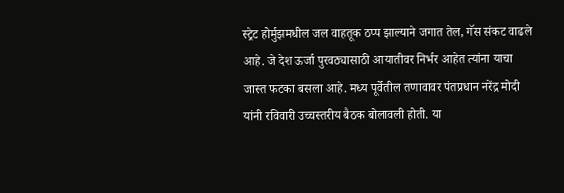स्ट्रेट होर्मुझमधील जल वाहतूक ठप्प झाल्याने जगात तेल, गॅस संकट वाढले आहे. जे देश ऊर्जा पुरवठ्यासाठी आयातीवर निर्भर आहेत त्यांना याचा जास्त फटका बसला आहे. मध्य पूर्वेतील तणावावर पंतप्रधान नरेंद्र मोदी यांनी रविवारी उच्चस्तरीय बैठक बोलावली होती. या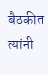बैठकीत त्यांनी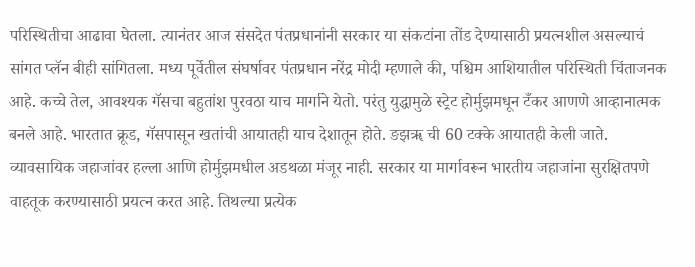परिस्थितीचा आढावा घेतला. त्यानंतर आज संसदेत पंतप्रधानांनी सरकार या संकटांना तोंड देण्यासाठी प्रयत्नशील असल्याचं सांगत प्लॅन बीही सांगितला. मध्य पूर्वेतील संघर्षावर पंतप्रधान नरेंद्र मोदी म्हणाले की, पश्चिम आशियातील परिस्थिती चिंताजनक आहे. कच्चे तेल, आवश्यक गॅसचा बहुतांश पुरवठा याच मार्गाने येतो. परंतु युद्धामुळे स्ट्रेट होर्मुझमधून टँकर आणणे आव्हानात्मक बनले आहे. भारतात क्रूड, गॅसपासून खतांची आयातही याच देशातून होते. ङझॠ ची 60 टक्के आयातही केली जाते. व्यावसायिक जहाजांवर हल्ला आणि होर्मुझमधील अडथळा मंजूर नाही. सरकार या मार्गावरून भारतीय जहाजांना सुरक्षितपणे वाहतूक करण्यासाठी प्रयत्न करत आहे. तिथल्या प्रत्येक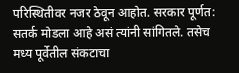परिस्थितीवर नजर ठेवून आहोत. सरकार पूर्णत: सतर्क मोडला आहे असं त्यांनी सांगितले. तसेच मध्य पूर्वेतील संकटाचा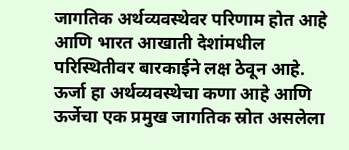जागतिक अर्थव्यवस्थेवर परिणाम होत आहे आणि भारत आखाती देशांमधील परिस्थितीवर बारकाईने लक्ष ठेवून आहे. ऊर्जा हा अर्थव्यवस्थेचा कणा आहे आणि ऊर्जेचा एक प्रमुख जागतिक स्रोत असलेला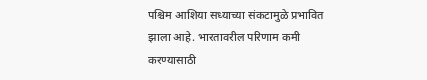पश्चिम आशिया सध्याच्या संकटामुळे प्रभावित झाला आहे. भारतावरील परिणाम कमी करण्यासाठी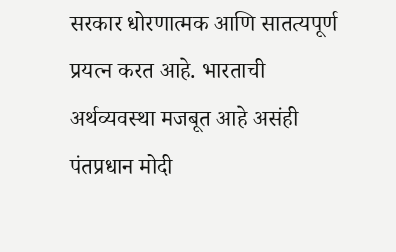सरकार धोरणात्मक आणि सातत्यपूर्ण प्रयत्न करत आहे. भारताची अर्थव्यवस्था मजबूत आहे असंही पंतप्रधान मोदी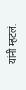यांनी म्हटलं.